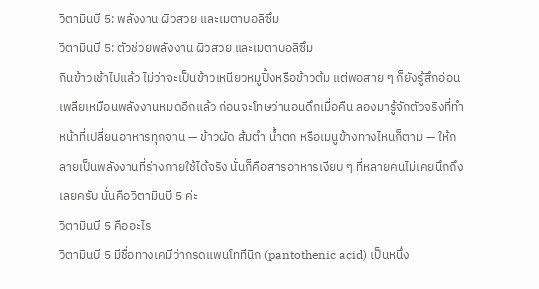วิตามินบี 5: พลังงาน ผิวสวย และเมตาบอลิซึม
วิตามินบี 5: ตัวช่วยพลังงาน ผิวสวย และเมตาบอลิซึม
กินข้าวเช้าไปแล้ว ไม่ว่าจะเป็นข้าวเหนียวหมูปิ้งหรือข้าวต้ม แต่พอสาย ๆ ก็ยังรู้สึกอ่อนเพลียเหมือนพลังงานหมดอีกแล้ว ก่อนจะโทษว่านอนดึกเมื่อคืน ลองมารู้จักตัวจริงที่ทำหน้าที่เปลี่ยนอาหารทุกจาน — ข้าวผัด ส้มตำ น้ำตก หรือเมนูข้างทางไหนก็ตาม — ให้กลายเป็นพลังงานที่ร่างกายใช้ได้จริง นั่นก็คือสารอาหารเงียบ ๆ ที่หลายคนไม่เคยนึกถึงเลยครับ นั่นคือวิตามินบี 5 ค่ะ
วิตามินบี 5 คืออะไร
วิตามินบี 5 มีชื่อทางเคมีว่ากรดแพนโททีนิก (pantothenic acid) เป็นหนึ่ง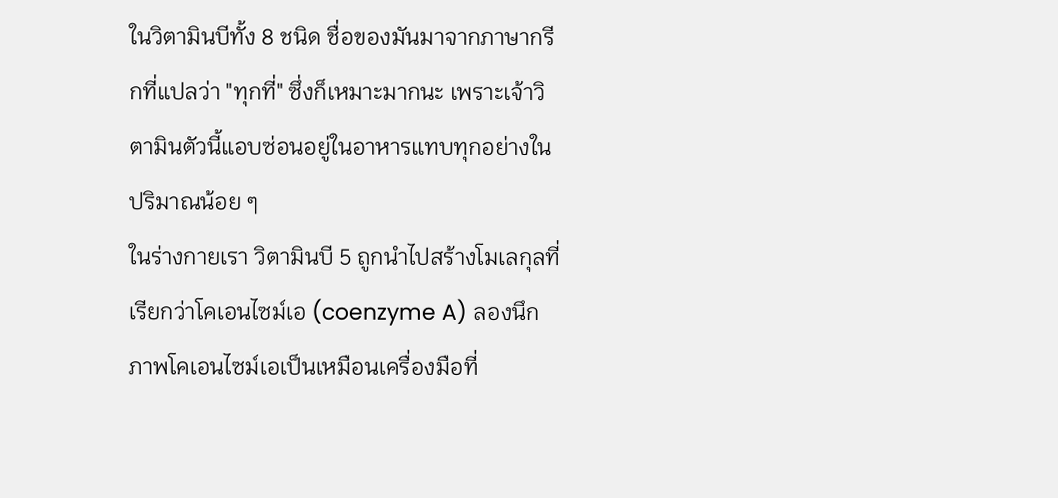ในวิตามินบีทั้ง 8 ชนิด ชื่อของมันมาจากภาษากรีกที่แปลว่า "ทุกที่" ซึ่งก็เหมาะมากนะ เพราะเจ้าวิตามินตัวนี้แอบซ่อนอยู่ในอาหารแทบทุกอย่างในปริมาณน้อย ๆ
ในร่างกายเรา วิตามินบี 5 ถูกนำไปสร้างโมเลกุลที่เรียกว่าโคเอนไซม์เอ (coenzyme A) ลองนึกภาพโคเอนไซม์เอเป็นเหมือนเครื่องมือที่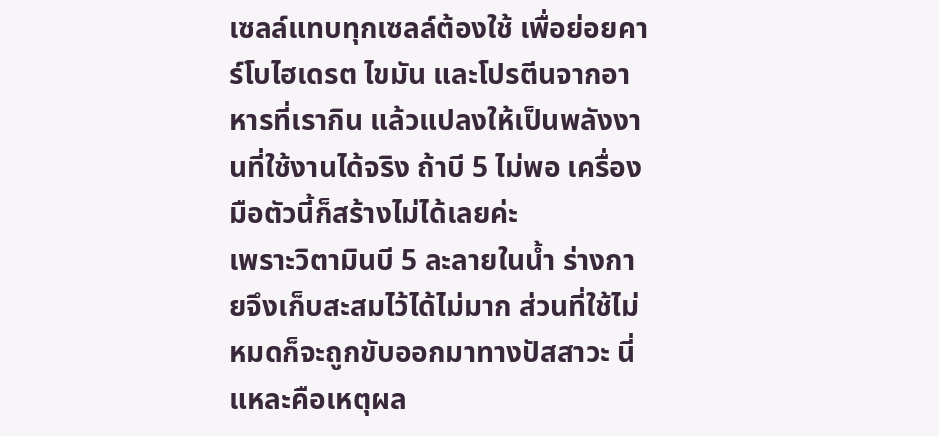เซลล์แทบทุกเซลล์ต้องใช้ เพื่อย่อยคาร์โบไฮเดรต ไขมัน และโปรตีนจากอาหารที่เรากิน แล้วแปลงให้เป็นพลังงานที่ใช้งานได้จริง ถ้าบี 5 ไม่พอ เครื่องมือตัวนี้ก็สร้างไม่ได้เลยค่ะ
เพราะวิตามินบี 5 ละลายในน้ำ ร่างกายจึงเก็บสะสมไว้ได้ไม่มาก ส่วนที่ใช้ไม่หมดก็จะถูกขับออกมาทางปัสสาวะ นี่แหละคือเหตุผล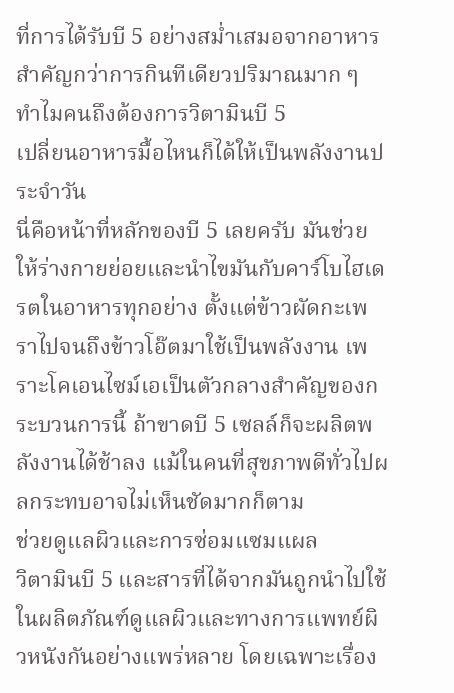ที่การได้รับบี 5 อย่างสม่ำเสมอจากอาหารสำคัญกว่าการกินทีเดียวปริมาณมาก ๆ
ทำไมคนถึงต้องการวิตามินบี 5
เปลี่ยนอาหารมื้อไหนก็ได้ให้เป็นพลังงานประจำวัน
นี่คือหน้าที่หลักของบี 5 เลยครับ มันช่วยให้ร่างกายย่อยและนำไขมันกับคาร์โบไฮเดรตในอาหารทุกอย่าง ตั้งแต่ข้าวผัดกะเพราไปจนถึงข้าวโอ๊ตมาใช้เป็นพลังงาน เพราะโคเอนไซม์เอเป็นตัวกลางสำคัญของกระบวนการนี้ ถ้าขาดบี 5 เซลล์ก็จะผลิตพลังงานได้ช้าลง แม้ในคนที่สุขภาพดีทั่วไปผลกระทบอาจไม่เห็นชัดมากก็ตาม
ช่วยดูแลผิวและการซ่อมแซมแผล
วิตามินบี 5 และสารที่ได้จากมันถูกนำไปใช้ในผลิตภัณฑ์ดูแลผิวและทางการแพทย์ผิวหนังกันอย่างแพร่หลาย โดยเฉพาะเรื่อง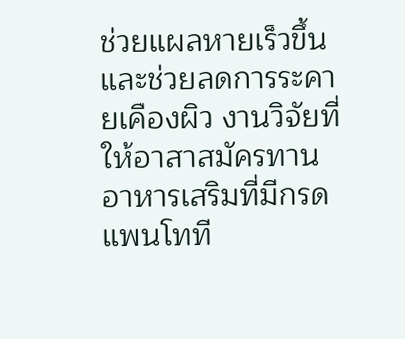ช่วยแผลหายเร็วขึ้นและช่วยลดการระคายเคืองผิว งานวิจัยที่ให้อาสาสมัครทานอาหารเสริมที่มีกรดแพนโทที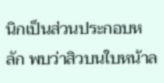นิกเป็นส่วนประกอบหลัก พบว่าสิวบนใบหน้าล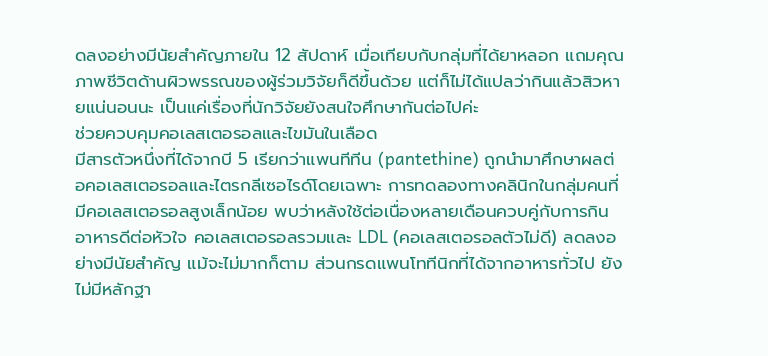ดลงอย่างมีนัยสำคัญภายใน 12 สัปดาห์ เมื่อเทียบกับกลุ่มที่ได้ยาหลอก แถมคุณภาพชีวิตด้านผิวพรรณของผู้ร่วมวิจัยก็ดีขึ้นด้วย แต่ก็ไม่ได้แปลว่ากินแล้วสิวหายแน่นอนนะ เป็นแค่เรื่องที่นักวิจัยยังสนใจศึกษากันต่อไปค่ะ
ช่วยควบคุมคอเลสเตอรอลและไขมันในเลือด
มีสารตัวหนึ่งที่ได้จากบี 5 เรียกว่าแพนทีทีน (pantethine) ถูกนำมาศึกษาผลต่อคอเลสเตอรอลและไตรกลีเซอไรด์โดยเฉพาะ การทดลองทางคลินิกในกลุ่มคนที่มีคอเลสเตอรอลสูงเล็กน้อย พบว่าหลังใช้ต่อเนื่องหลายเดือนควบคู่กับการกินอาหารดีต่อหัวใจ คอเลสเตอรอลรวมและ LDL (คอเลสเตอรอลตัวไม่ดี) ลดลงอย่างมีนัยสำคัญ แม้จะไม่มากก็ตาม ส่วนกรดแพนโททีนิกที่ได้จากอาหารทั่วไป ยังไม่มีหลักฐา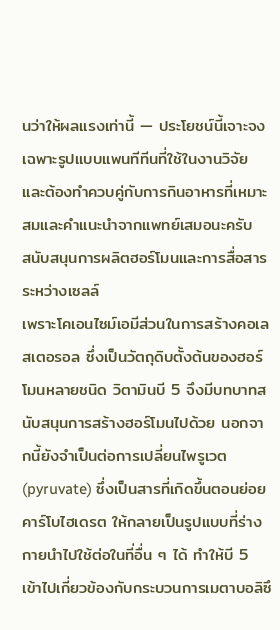นว่าให้ผลแรงเท่านี้ — ประโยชน์นี้เจาะจงเฉพาะรูปแบบแพนทีทีนที่ใช้ในงานวิจัย และต้องทำควบคู่กับการกินอาหารที่เหมาะสมและคำแนะนำจากแพทย์เสมอนะครับ
สนับสนุนการผลิตฮอร์โมนและการสื่อสารระหว่างเซลล์
เพราะโคเอนไซม์เอมีส่วนในการสร้างคอเลสเตอรอล ซึ่งเป็นวัตถุดิบตั้งต้นของฮอร์โมนหลายชนิด วิตามินบี 5 จึงมีบทบาทสนับสนุนการสร้างฮอร์โมนไปด้วย นอกจากนี้ยังจำเป็นต่อการเปลี่ยนไพรูเวต (pyruvate) ซึ่งเป็นสารที่เกิดขึ้นตอนย่อยคาร์โบไฮเดรต ให้กลายเป็นรูปแบบที่ร่างกายนำไปใช้ต่อในที่อื่น ๆ ได้ ทำให้บี 5 เข้าไปเกี่ยวข้องกับกระบวนการเมตาบอลิซึ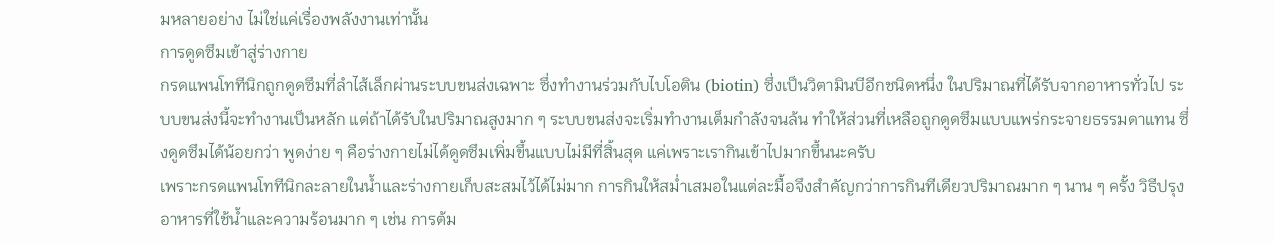มหลายอย่าง ไม่ใช่แค่เรื่องพลังงานเท่านั้น
การดูดซึมเข้าสู่ร่างกาย
กรดแพนโททีนิกถูกดูดซึมที่ลำไส้เล็กผ่านระบบขนส่งเฉพาะ ซึ่งทำงานร่วมกับไบโอติน (biotin) ซึ่งเป็นวิตามินบีอีกชนิดหนึ่ง ในปริมาณที่ได้รับจากอาหารทั่วไป ระบบขนส่งนี้จะทำงานเป็นหลัก แต่ถ้าได้รับในปริมาณสูงมาก ๆ ระบบขนส่งจะเริ่มทำงานเต็มกำลังจนล้น ทำให้ส่วนที่เหลือถูกดูดซึมแบบแพร่กระจายธรรมดาแทน ซึ่งดูดซึมได้น้อยกว่า พูดง่าย ๆ คือร่างกายไม่ได้ดูดซึมเพิ่มขึ้นแบบไม่มีที่สิ้นสุด แค่เพราะเรากินเข้าไปมากขึ้นนะครับ
เพราะกรดแพนโททีนิกละลายในน้ำและร่างกายเก็บสะสมไว้ได้ไม่มาก การกินให้สม่ำเสมอในแต่ละมื้อจึงสำคัญกว่าการกินทีเดียวปริมาณมาก ๆ นาน ๆ ครั้ง วิธีปรุงอาหารที่ใช้น้ำและความร้อนมาก ๆ เช่น การต้ม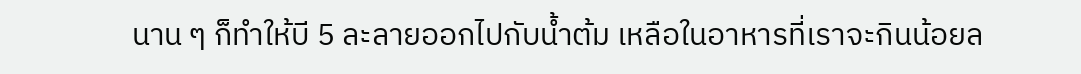นาน ๆ ก็ทำให้บี 5 ละลายออกไปกับน้ำต้ม เหลือในอาหารที่เราจะกินน้อยล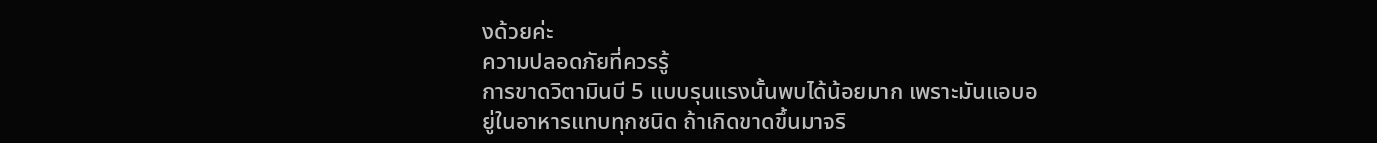งด้วยค่ะ
ความปลอดภัยที่ควรรู้
การขาดวิตามินบี 5 แบบรุนแรงนั้นพบได้น้อยมาก เพราะมันแอบอยู่ในอาหารแทบทุกชนิด ถ้าเกิดขาดขึ้นมาจริ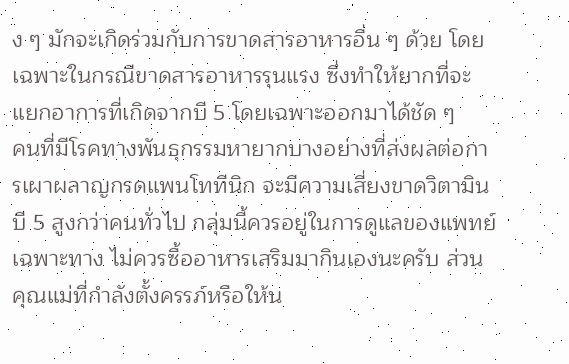ง ๆ มักจะเกิดร่วมกับการขาดสารอาหารอื่น ๆ ด้วย โดยเฉพาะในกรณีขาดสารอาหารรุนแรง ซึ่งทำให้ยากที่จะแยกอาการที่เกิดจากบี 5 โดยเฉพาะออกมาได้ชัด ๆ
คนที่มีโรคทางพันธุกรรมหายากบางอย่างที่ส่งผลต่อการเผาผลาญกรดแพนโททีนิก จะมีความเสี่ยงขาดวิตามินบี 5 สูงกว่าคนทั่วไป กลุ่มนี้ควรอยู่ในการดูแลของแพทย์เฉพาะทาง ไม่ควรซื้ออาหารเสริมมากินเองนะครับ ส่วนคุณแม่ที่กำลังตั้งครรภ์หรือให้น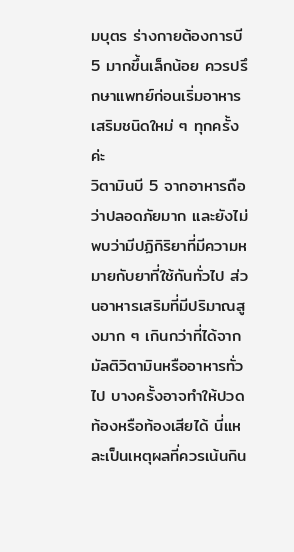มบุตร ร่างกายต้องการบี 5 มากขึ้นเล็กน้อย ควรปรึกษาแพทย์ก่อนเริ่มอาหารเสริมชนิดใหม่ ๆ ทุกครั้งค่ะ
วิตามินบี 5 จากอาหารถือว่าปลอดภัยมาก และยังไม่พบว่ามีปฏิกิริยาที่มีความหมายกับยาที่ใช้กันทั่วไป ส่วนอาหารเสริมที่มีปริมาณสูงมาก ๆ เกินกว่าที่ได้จากมัลติวิตามินหรืออาหารทั่วไป บางครั้งอาจทำให้ปวดท้องหรือท้องเสียได้ นี่แหละเป็นเหตุผลที่ควรเน้นกิน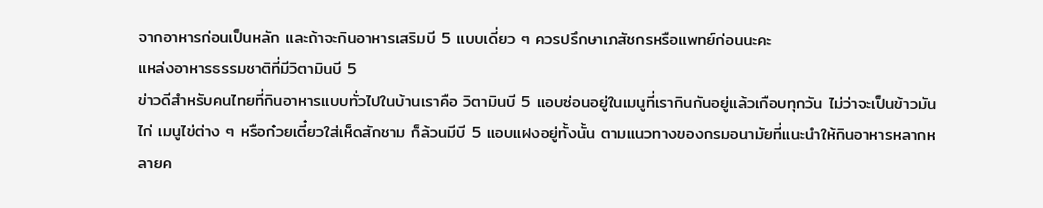จากอาหารก่อนเป็นหลัก และถ้าจะกินอาหารเสริมบี 5 แบบเดี่ยว ๆ ควรปรึกษาเภสัชกรหรือแพทย์ก่อนนะคะ
แหล่งอาหารธรรมชาติที่มีวิตามินบี 5
ข่าวดีสำหรับคนไทยที่กินอาหารแบบทั่วไปในบ้านเราคือ วิตามินบี 5 แอบซ่อนอยู่ในเมนูที่เรากินกันอยู่แล้วเกือบทุกวัน ไม่ว่าจะเป็นข้าวมันไก่ เมนูไข่ต่าง ๆ หรือก๋วยเตี๋ยวใส่เห็ดสักชาม ก็ล้วนมีบี 5 แอบแฝงอยู่ทั้งนั้น ตามแนวทางของกรมอนามัยที่แนะนำให้กินอาหารหลากหลายค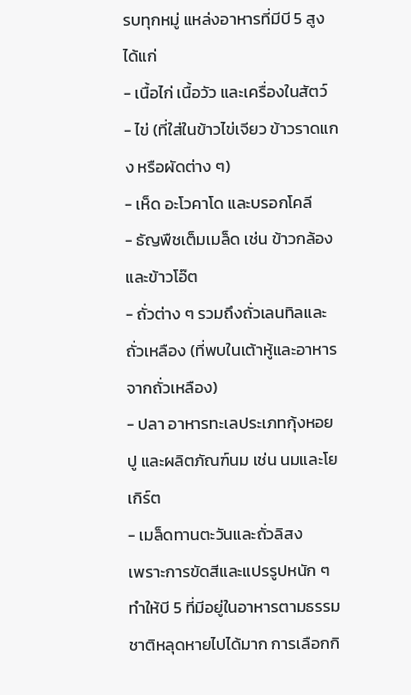รบทุกหมู่ แหล่งอาหารที่มีบี 5 สูงได้แก่
- เนื้อไก่ เนื้อวัว และเครื่องในสัตว์
- ไข่ (ที่ใส่ในข้าวไข่เจียว ข้าวราดแกง หรือผัดต่าง ๆ)
- เห็ด อะโวคาโด และบรอกโคลี
- ธัญพืชเต็มเมล็ด เช่น ข้าวกล้องและข้าวโอ๊ต
- ถั่วต่าง ๆ รวมถึงถั่วเลนทิลและถั่วเหลือง (ที่พบในเต้าหู้และอาหารจากถั่วเหลือง)
- ปลา อาหารทะเลประเภทกุ้งหอยปู และผลิตภัณฑ์นม เช่น นมและโยเกิร์ต
- เมล็ดทานตะวันและถั่วลิสง
เพราะการขัดสีและแปรรูปหนัก ๆ ทำให้บี 5 ที่มีอยู่ในอาหารตามธรรมชาติหลุดหายไปได้มาก การเลือกกิ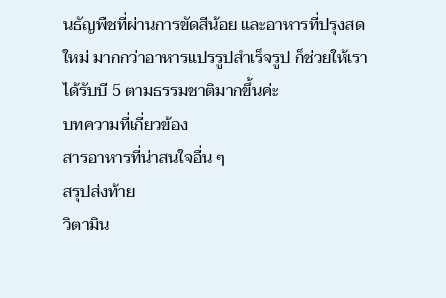นธัญพืชที่ผ่านการขัดสีน้อย และอาหารที่ปรุงสดใหม่ มากกว่าอาหารแปรรูปสำเร็จรูป ก็ช่วยให้เราได้รับบี 5 ตามธรรมชาติมากขึ้นค่ะ
บทความที่เกี่ยวข้อง
สารอาหารที่น่าสนใจอื่น ๆ
สรุปส่งท้าย
วิตามิน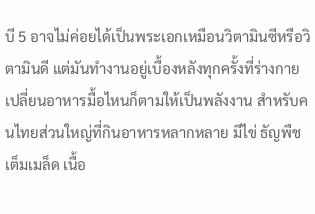บี 5 อาจไม่ค่อยได้เป็นพระเอกเหมือนวิตามินซีหรือวิตามินดี แต่มันทำงานอยู่เบื้องหลังทุกครั้งที่ร่างกายเปลี่ยนอาหารมื้อไหนก็ตามให้เป็นพลังงาน สำหรับคนไทยส่วนใหญ่ที่กินอาหารหลากหลาย มีไข่ ธัญพืชเต็มเมล็ด เนื้อ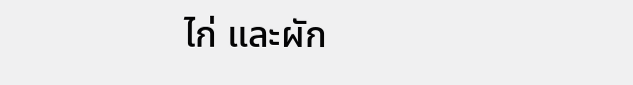ไก่ และผัก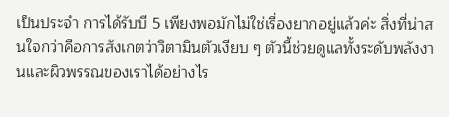เป็นประจำ การได้รับบี 5 เพียงพอมักไม่ใช่เรื่องยากอยู่แล้วค่ะ สิ่งที่น่าสนใจกว่าคือการสังเกตว่าวิตามินตัวเงียบ ๆ ตัวนี้ช่วยดูแลทั้งระดับพลังงานและผิวพรรณของเราได้อย่างไร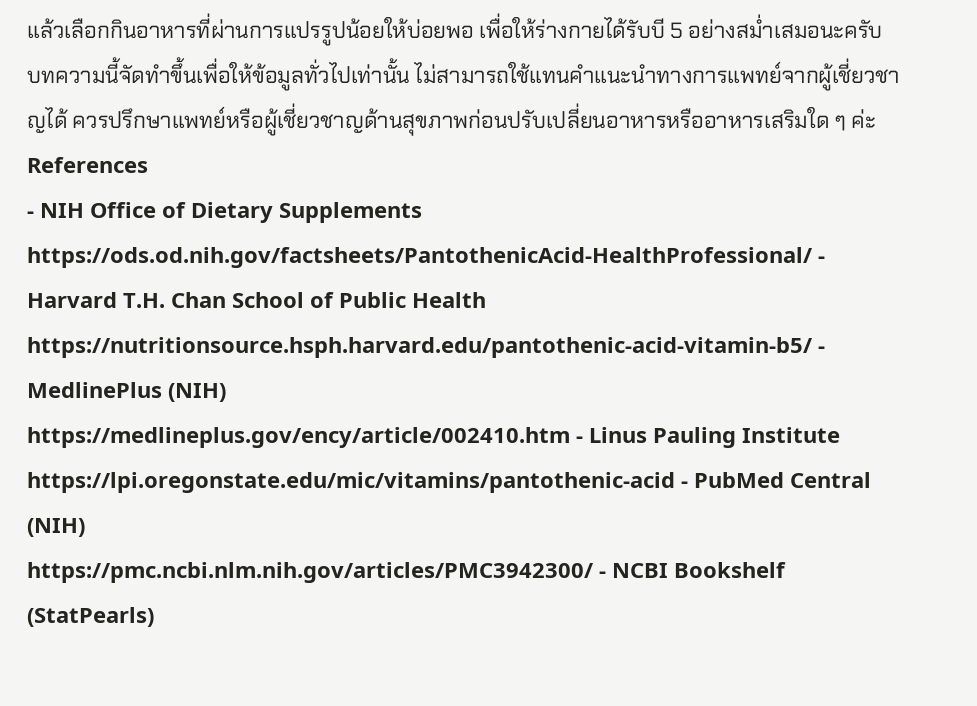แล้วเลือกกินอาหารที่ผ่านการแปรรูปน้อยให้บ่อยพอ เพื่อให้ร่างกายได้รับบี 5 อย่างสม่ำเสมอนะครับ
บทความนี้จัดทำขึ้นเพื่อให้ข้อมูลทั่วไปเท่านั้น ไม่สามารถใช้แทนคำแนะนำทางการแพทย์จากผู้เชี่ยวชาญได้ ควรปรึกษาแพทย์หรือผู้เชี่ยวชาญด้านสุขภาพก่อนปรับเปลี่ยนอาหารหรืออาหารเสริมใด ๆ ค่ะ
References
- NIH Office of Dietary Supplements
https://ods.od.nih.gov/factsheets/PantothenicAcid-HealthProfessional/ - Harvard T.H. Chan School of Public Health
https://nutritionsource.hsph.harvard.edu/pantothenic-acid-vitamin-b5/ - MedlinePlus (NIH)
https://medlineplus.gov/ency/article/002410.htm - Linus Pauling Institute
https://lpi.oregonstate.edu/mic/vitamins/pantothenic-acid - PubMed Central (NIH)
https://pmc.ncbi.nlm.nih.gov/articles/PMC3942300/ - NCBI Bookshelf (StatPearls)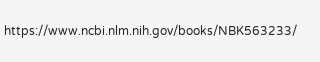https://www.ncbi.nlm.nih.gov/books/NBK563233/